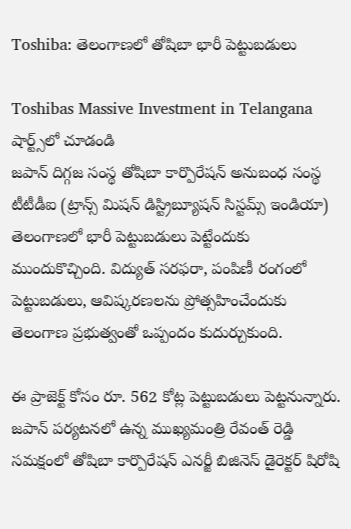Toshiba: తెలంగాణలో తోషిబా భారీ పెట్టుబడులు

Toshibas Massive Investment in Telangana
షార్ట్స్‌లో చూడండి
జపాన్ దిగ్గజ సంస్థ తోషిబా కార్పొరేషన్ అనుబంధ సంస్థ టీటీడీఐ (ట్రాన్స్ మిషన్ డిస్ట్రిబ్యూషన్ సిస్టమ్స్ ఇండియా) తెలంగాణలో భారీ పెట్టుబడులు పెట్టేందుకు ముందుకొచ్చింది. విద్యుత్ సరఫరా, పంపిణీ రంగంలో పెట్టుబడులు, ఆవిష్కరణలను ప్రోత్సహించేందుకు తెలంగాణ ప్రభుత్వంతో ఒప్పందం కుదుర్చుకుంది.

ఈ ప్రాజెక్ట్ కోసం రూ. 562 కోట్ల పెట్టుబడులు పెట్టనున్నారు. జపాన్ పర్యటనలో ఉన్న ముఖ్యమంత్రి రేవంత్ రెడ్డి సమక్షంలో తోషిబా కార్పొరేషన్ ఎనర్జీ బిజినెస్ డైరెక్టర్ షిరోషి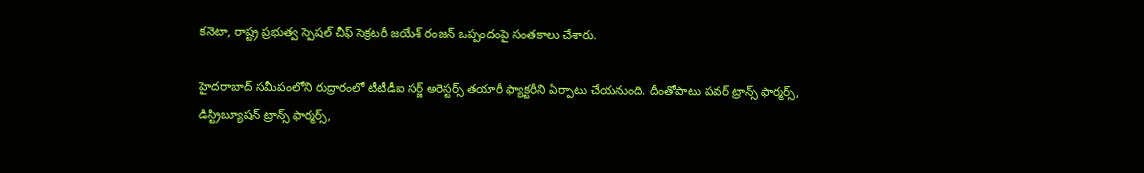కనెటా, రాష్ట్ర ప్రభుత్వ స్పెషల్ చీఫ్ సెక్రటరీ జయేశ్ రంజన్ ఒప్పందంపై సంతకాలు చేశారు.

హైదరాబాద్ సమీపంలోని రుద్రారంలో టీటీడీఐ సర్జ్ అరెస్టర్స్ తయారీ ఫ్యాక్టరీని ఏర్పాటు చేయనుంది. దీంతోపాటు పవర్ ట్రాన్స్ ఫార్మర్స్, డిస్ట్రిబ్యూషన్ ట్రాన్స్ ఫార్మర్స్,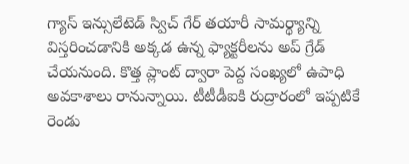గ్యాస్ ఇన్సులేటెడ్ స్విచ్ గేర్ తయారీ సామర్థ్యాన్ని విస్తరించడానికి అక్కడ ఉన్న ఫ్యాక్టరీలను అప్ గ్రేడ్ చేయనుంది. కొత్త ప్లాంట్ ద్వారా పెద్ద సంఖ్యలో ఉపాధి అవకాశాలు రానున్నాయి. టీటీడీఐకి రుద్రారంలో ఇప్పటికే రెండు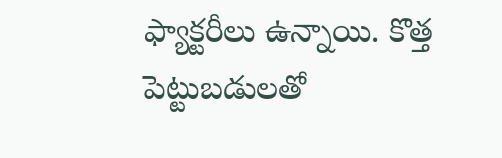ఫ్యాక్టరీలు ఉన్నాయి. కొత్త పెట్టుబడులతో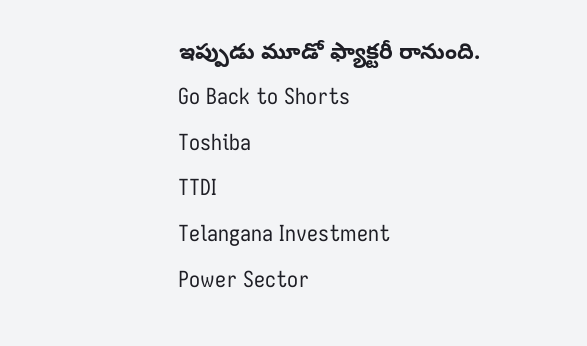ఇప్పుడు మూడో ఫ్యాక్టరీ రానుంది.
Go Back to Shorts
Toshiba
TTDI
Telangana Investment
Power Sector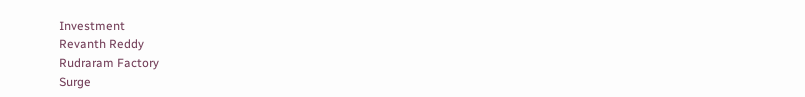Investment
Revanth Reddy
Rudraram Factory
Surge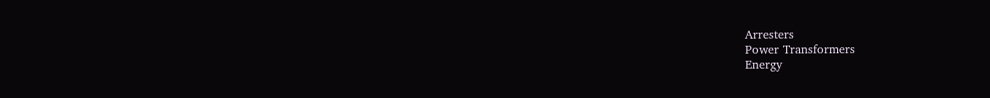Arresters
Power Transformers
Energy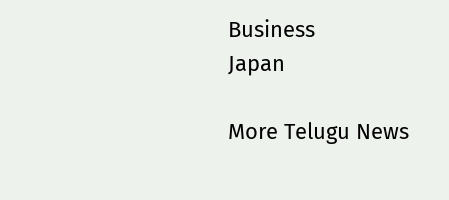Business
Japan

More Telugu News